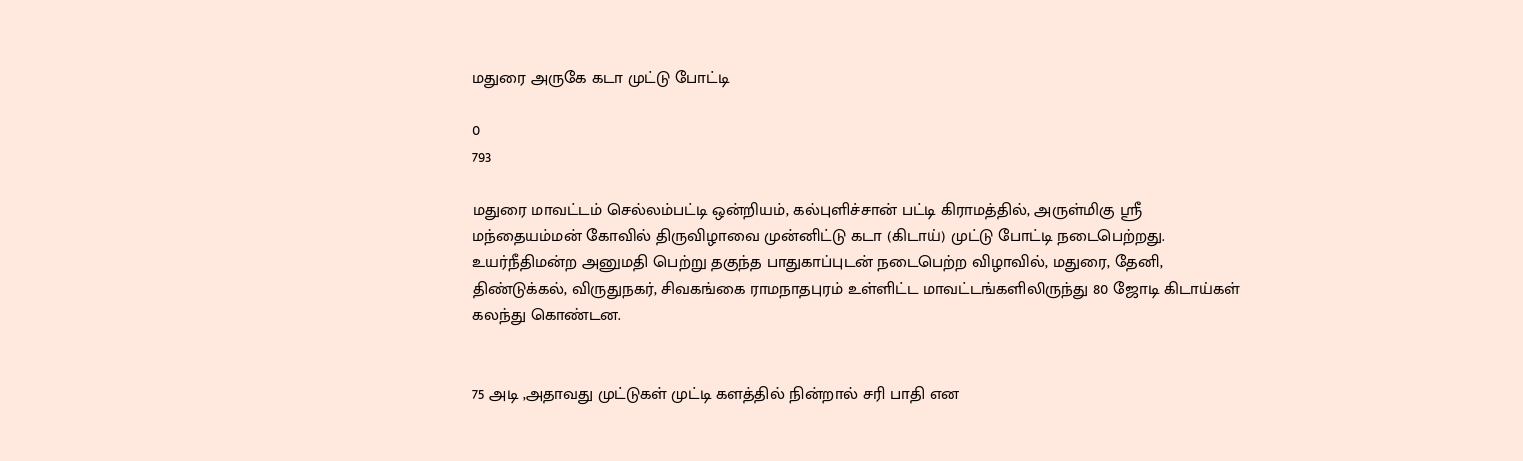மதுரை அருகே கடா முட்டு போட்டி

0
793

மதுரை மாவட்டம் செல்லம்பட்டி ஒன்றியம், கல்புளிச்சான் பட்டி கிராமத்தில், அருள்மிகு ஸ்ரீ மந்தையம்மன் கோவில் திருவிழாவை முன்னிட்டு கடா (கிடாய்) முட்டு போட்டி நடைபெற்றது. உயர்நீதிமன்ற அனுமதி பெற்று தகுந்த பாதுகாப்புடன் நடைபெற்ற விழாவில், மதுரை, தேனி, திண்டுக்கல், விருதுநகர், சிவகங்கை ராமநாதபுரம் உள்ளிட்ட மாவட்டங்களிலிருந்து 80 ஜோடி கிடாய்கள் கலந்து கொண்டன.


75 அடி ,அதாவது முட்டுகள் முட்டி களத்தில் நின்றால் சரி பாதி என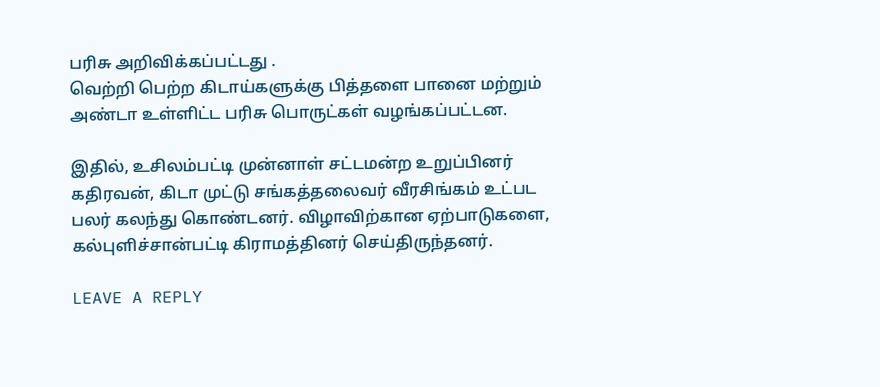பரிசு அறிவிக்கப்பட்டது .
வெற்றி பெற்ற கிடாய்களுக்கு பித்தளை பானை மற்றும் அண்டா உள்ளிட்ட பரிசு பொருட்கள் வழங்கப்பட்டன.

இதில், உசிலம்பட்டி முன்னாள் சட்டமன்ற உறுப்பினர் கதிரவன், கிடா முட்டு சங்கத்தலைவர் வீரசிங்கம் உட்பட பலர் கலந்து கொண்டனர். விழாவிற்கான ஏற்பாடுகளை,
கல்புளிச்சான்பட்டி கிராமத்தினர் செய்திருந்தனர்.

LEAVE A REPLY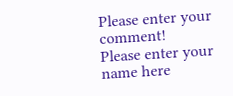Please enter your comment!
Please enter your name here